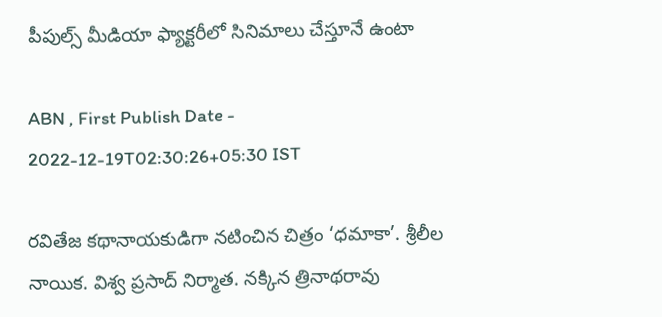పీపుల్స్‌ మీడియా ఫ్యాక్టరీలో సినిమాలు చేస్తూనే ఉంటా

ABN , First Publish Date - 2022-12-19T02:30:26+05:30 IST

రవితేజ కథానాయకుడిగా నటించిన చిత్రం ‘ధమాకా’. శ్రీలీల నాయిక. విశ్వ ప్రసాద్‌ నిర్మాత. నక్కిన త్రినాథరావు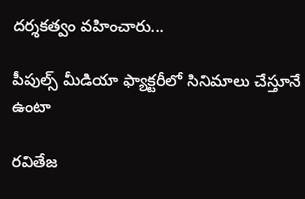దర్శకత్వం వహించారు...

పీపుల్స్‌ మీడియా ఫ్యాక్టరీలో సినిమాలు చేస్తూనే ఉంటా

రవితేజ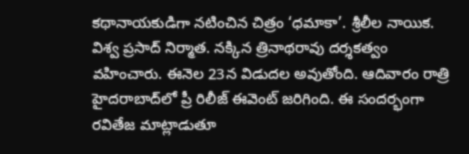కథానాయకుడిగా నటించిన చిత్రం ‘ధమాకా’. శ్రీలీల నాయిక. విశ్వ ప్రసాద్‌ నిర్మాత. నక్కిన త్రినాథరావు దర్శకత్వం వహించారు. ఈనెల 23న విడుదల అవుతోంది. ఆదివారం రాత్రి హైదరాబాద్‌లో ప్రీ రిలీజ్‌ ఈవెంట్‌ జరిగింది. ఈ సందర్భంగా రవితేజ మాట్లాడుతూ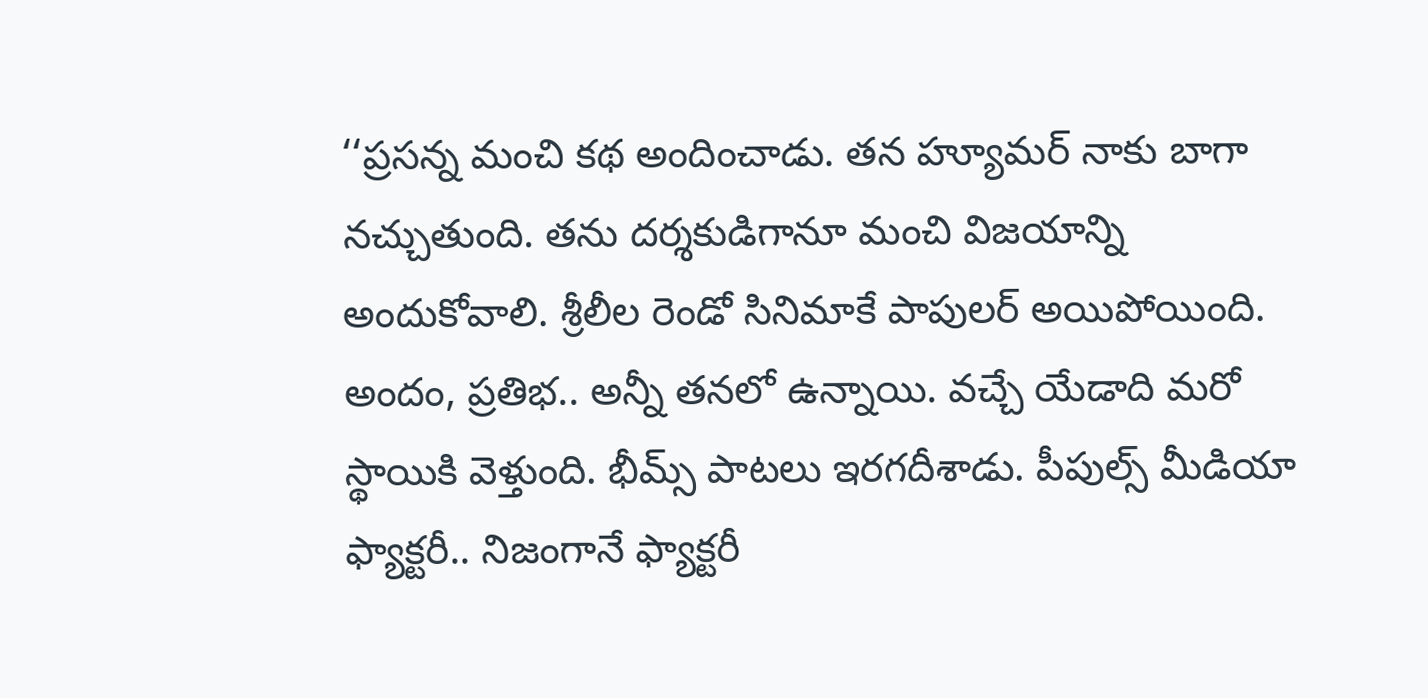‘‘ప్రసన్న మంచి కథ అందించాడు. తన హ్యూమర్‌ నాకు బాగా నచ్చుతుంది. తను దర్శకుడిగానూ మంచి విజయాన్ని అందుకోవాలి. శ్రీలీల రెండో సినిమాకే పాపులర్‌ అయిపోయింది. అందం, ప్రతిభ.. అన్నీ తనలో ఉన్నాయి. వచ్చే యేడాది మరో స్థాయికి వెళ్తుంది. భీమ్స్‌ పాటలు ఇరగదీశాడు. పీపుల్స్‌ మీడియా ఫ్యాక్టరీ.. నిజంగానే ఫ్యాక్టరీ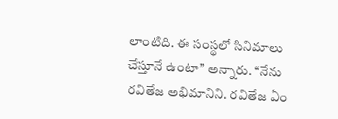లాంటిది. ఈ సంస్థలో సినిమాలు చేస్తూనే ఉంటా’’ అన్నారు. ‘‘నేను రవితేజ అభిమానిని. రవితేజ ఏం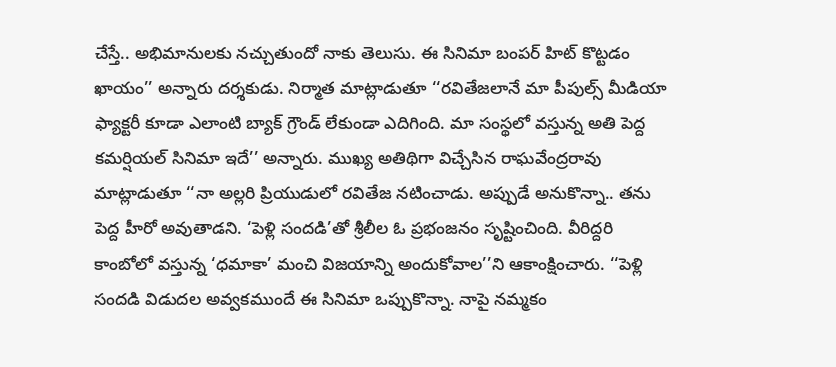చేస్తే.. అభిమానులకు నచ్చుతుందో నాకు తెలుసు. ఈ సినిమా బంపర్‌ హిట్‌ కొట్టడం ఖాయం’’ అన్నారు దర్శకుడు. నిర్మాత మాట్లాడుతూ ‘‘రవితేజలానే మా పీపుల్స్‌ మీడియా ఫ్యాక్టరీ కూడా ఎలాంటి బ్యాక్‌ గ్రౌండ్‌ లేకుండా ఎదిగింది. మా సంస్థలో వస్తున్న అతి పెద్ద కమర్షియల్‌ సినిమా ఇదే’’ అన్నారు. ముఖ్య అతిథిగా విచ్చేసిన రాఘవేంద్రరావు మాట్లాడుతూ ‘‘నా అల్లరి ప్రియుడులో రవితేజ నటించాడు. అప్పుడే అనుకొన్నా.. తను పెద్ద హీరో అవుతాడని. ‘పెళ్లి సందడి’తో శ్రీలీల ఓ ప్రభంజనం సృష్టించింది. వీరిద్దరి కాంబోలో వస్తున్న ‘ధమాకా’ మంచి విజయాన్ని అందుకోవాల’’ని ఆకాంక్షించారు. ‘‘పెళ్లి సందడి విడుదల అవ్వకముందే ఈ సినిమా ఒప్పుకొన్నా. నాపై నమ్మకం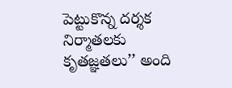పెట్టుకొన్న దర్శక నిర్మాతలకు కృతజ్ఞతలు’’ అంది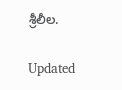శ్రీలీల.

Updated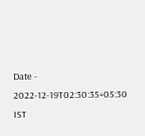Date - 2022-12-19T02:30:35+05:30 IST